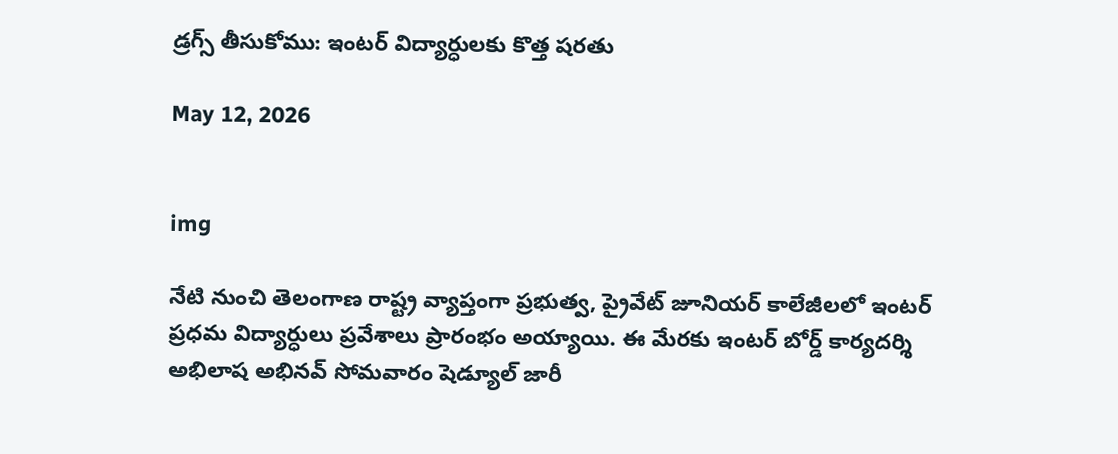డ్రగ్స్ తీసుకోము: ఇంటర్ విద్యార్ధులకు కొత్త షరతు

May 12, 2026


img

నేటి నుంచి తెలంగాణ రాష్ట్ర వ్యాప్తంగా ప్రభుత్వ, ప్రైవేట్ జూనియర్ కాలేజీలలో ఇంటర్ ప్రధమ విద్యార్ధులు ప్రవేశాలు ప్రారంభం అయ్యాయి. ఈ మేరకు ఇంటర్ బోర్డ్ కార్యదర్శి అభిలాష అభినవ్ సోమవారం షెడ్యూల్ జారీ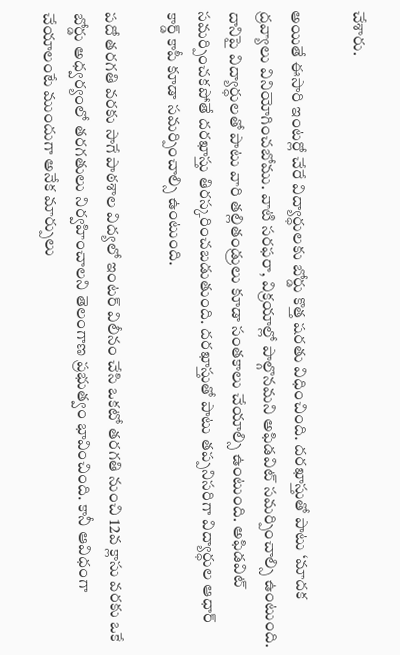చేశారు.

అయితే ఈసారి ఇంటర్లో చేరే విద్యార్ధులకు బోర్డు కొత్త షరతు విధించింది. దరఖాస్తుతో పాటు ‘మాదక ద్రవ్యాలు వినియోగించబోము. వాటి సరఫరా, విక్రయాల్లో పాల్గొనమని అఫిడవిట్ సమర్పించాల్సి ఉంటుంది. దానిపై విద్యార్ధులతో పాటు వారి తల్లితండ్రులు కూడా సంతకాలు చేయాల్సి ఉంటుంది. అఫిడవిట్ సమర్పించకపోతే దరఖాస్తు తిరస్కరించబడుతుంది. దరఖాస్తుతో పాటు తప్పనిసరిగా విద్యార్ధుల ఆధార్ కార్డ్ కాపీ కూడా సమర్పించాల్సి ఉంటుంది.

పదో తరగతి వరకు సాగే పాఠశాల విద్యలో ఇంటర్ విలీనం చేసి ఒకటో తరగతి నుంచి 12వ క్లాసు వరకు ఒకే బోర్డు అధ్వర్యంలో తరగతులు నిర్వహించాలని తెలంగాణ ప్రభుత్వం భావించింది. కానీ ఆవిధంగా చేయాలంటే ముందుగా అనేక మార్పులు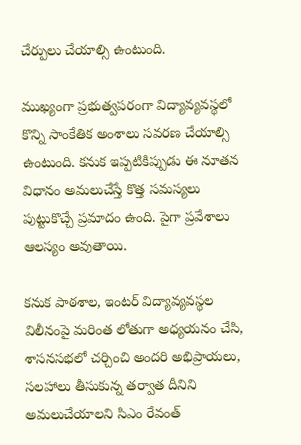చేర్పులు చేయాల్సి ఉంటుంది.

ముఖ్యంగా ప్రభుత్వపరంగా విద్యావ్యవస్థలో కొన్ని సాంకేతిక అంశాలు సవరణ చేయాల్సి ఉంటుంది. కనుక ఇప్పటికిప్పుడు ఈ నూతన విధానం అమలుచేస్తే కొత్త సమస్యలు పుట్టుకొచ్చే ప్రమాదం ఉంది. పైగా ప్రవేశాలు ఆలస్యం అవుతాయి.

కనుక పాఠశాల, ఇంటర్ విద్యావ్యవస్థల విలీనంపై మరింత లోతుగా అధ్యయనం చేసి, శాసనసభలో చర్చించి అందరి అభిప్రాయలు, సలహాలు తీసుకున్న తర్వాత దీనిని అమలుచేయాలని సిఎం రేవంత్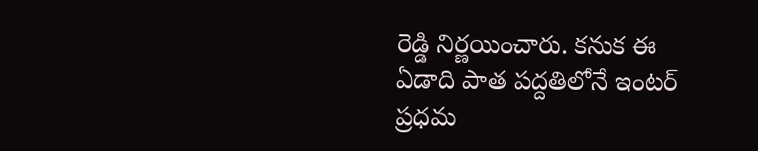రెడ్డి నిర్ణయించారు. కనుక ఈ ఏడాది పాత పద్దతిలోనే ఇంటర్ ప్రధమ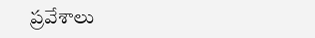ప్రవేశాలు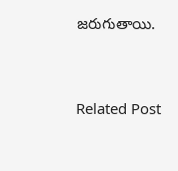జరుగుతాయి.


Related Post